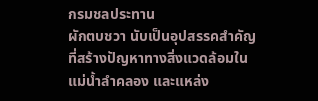กรมชลประทาน
ผักตบชวา นับเป็นอุปสรรคสำคัญที่สร้างปัญหาทางสิ่งแวดล้อมในแม่น้ำลำคลอง และแหล่ง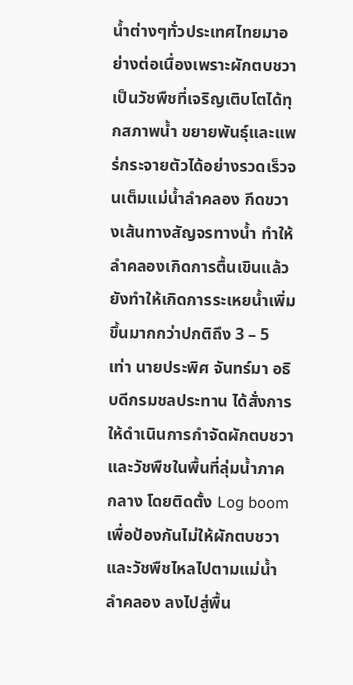น้ำต่างๆทั่วประเทศไทยมาอย่างต่อเนื่องเพราะผักตบชวาเป็นวัชพืชที่เจริญเติบโตได้ทุกสภาพน้ำ ขยายพันธุ์และแพร่กระจายตัวได้อย่างรวดเร็วจนเต็มแม่น้ำลำคลอง กีดขวางเส้นทางสัญจรทางน้ำ ทำให้ลำคลองเกิดการตื้นเขินแล้ว ยังทำให้เกิดการระเหยน้ำเพิ่มขึ้นมากกว่าปกติถึง 3 – 5 เท่า นายประพิศ จันทร์มา อธิบดีกรมชลประทาน ได้สั่งการให้ดำเนินการกำจัดผักตบชวาและวัชพืชในพื้นที่ลุ่มน้ำภาคกลาง โดยติดตั้ง Log boom เพื่อป้องกันไม่ให้ผักตบชวาและวัชพืชไหลไปตามแม่น้ำลำคลอง ลงไปสู่พื้น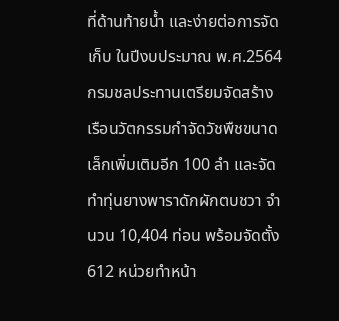ที่ด้านท้ายน้ำ และง่ายต่อการจัดเก็บ ในปีงบประมาณ พ.ศ.2564 กรมชลประทานเตรียมจัดสร้างเรือนวัตกรรมกำจัดวัชพืชขนาดเล็กเพิ่มเติมอีก 100 ลำ และจัดทำทุ่นยางพาราดักผักตบชวา จำนวน 10,404 ท่อน พร้อมจัดตั้ง 612 หน่วยทำหน้า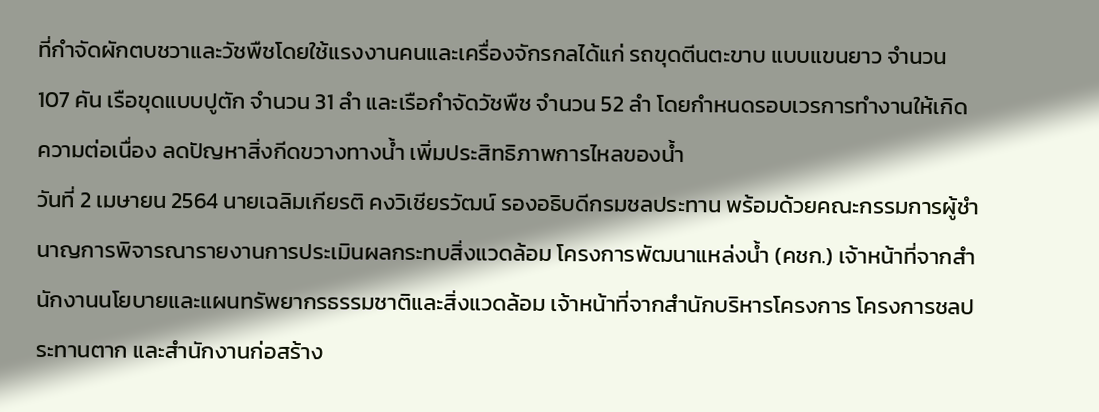ที่กำจัดผักตบชวาและวัชพืชโดยใช้แรงงานคนและเครื่องจักรกลได้แก่ รถขุดตีนตะขาบ แบบแขนยาว จำนวน 107 คัน เรือขุดแบบปูตัก จำนวน 31 ลำ และเรือกำจัดวัชพืช จำนวน 52 ลำ โดยกำหนดรอบเวรการทำงานให้เกิดความต่อเนื่อง ลดปัญหาสิ่งกีดขวางทางน้ำ เพิ่มประสิทธิภาพการไหลของน้ำ
วันที่ 2 เมษายน 2564 นายเฉลิมเกียรติ คงวิเชียรวัฒน์ รองอธิบดีกรมชลประทาน พร้อมด้วยคณะกรรมการผู้ชำนาญการพิจารณารายงานการประเมินผลกระทบสิ่งแวดล้อม โครงการพัฒนาแหล่งน้ำ (คชก.) เจ้าหน้าที่จากสำนักงานนโยบายและแผนทรัพยากรธรรมชาติและสิ่งแวดล้อม เจ้าหน้าที่จากสำนักบริหารโครงการ โครงการชลประทานตาก และสำนักงานก่อสร้าง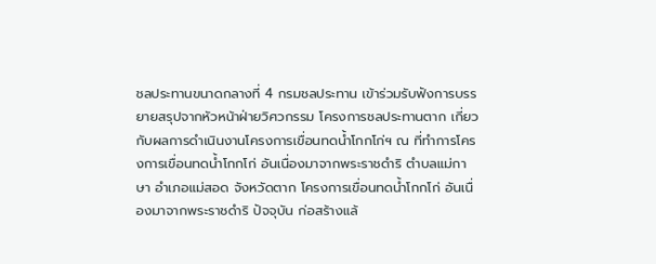ชลประทานขนาดกลางที่ 4 กรมชลประทาน เข้าร่วมรับฟังการบรรยายสรุปจากหัวหน้าฝ่ายวิศวกรรม โครงการชลประทานตาก เกี่ยวกับผลการดำเนินงานโครงการเขื่อนทดน้ำโกกโก่ฯ ณ ที่ทำการโครงการเขื่อนทดน้ำโกกโก่ อันเนื่องมาจากพระราชดำริ ตำบลแม่กาษา อำเภอแม่สอด จังหวัดตาก โครงการเขื่อนทดน้ำโกกโก่ อันเนื่องมาจากพระราชดำริ ปัจจุบัน ก่อสร้างแล้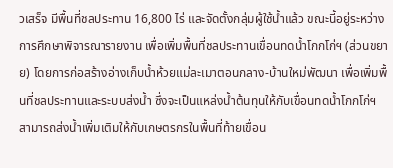วเสร็จ มีพื้นที่ชลประทาน 16,800 ไร่ และจัดตั้งกลุ่มผู้ใช้น้ำแล้ว ขณะนี้อยู่ระหว่างการศึกษาพิจารณารายงาน เพื่อเพิ่มพื้นที่ชลประทานเขื่อนทดน้ำโกกโก่ฯ (ส่วนขยาย) โดยการก่อสร้างอ่างเก็บน้ำห้วยแม่ละเมาตอนกลาง-บ้านใหม่พัฒนา เพื่อเพิ่มพื้นที่ชลประทานและระบบส่งน้ำ ซึ่งจะเป็นแหล่งน้ำต้นทุนให้กับเขื่อนทดน้ำโกกโก่ฯ สามารถส่งน้ำเพิ่มเติมให้กับเกษตรกรในพื้นที่ท้ายเขื่อน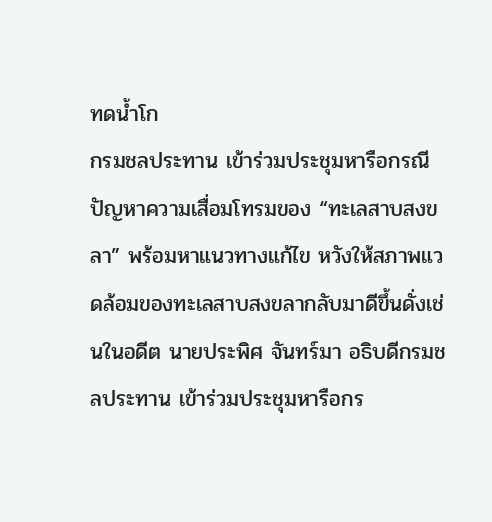ทดน้ำโก
กรมชลประทาน เข้าร่วมประชุมหารือกรณีปัญหาความเสื่อมโทรมของ “ทะเลสาบสงขลา” พร้อมหาแนวทางแก้ไข หวังให้สภาพแวดล้อมของทะเลสาบสงขลากลับมาดีขึ้นดั่งเช่นในอดีต นายประพิศ จันทร์มา อธิบดีกรมชลประทาน เข้าร่วมประชุมหารือกร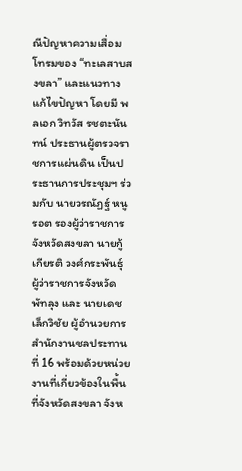ณีปัญหาความเสื่อมโทรมของ “ทะเลสาบสงขลา” และแนวทางแก้ไขปัญหา โดยมี พลเอก วิทวัส รชตะนันทน์ ประธานผู้ตรวจราชการแผ่นดิน เป็นประธานการประชุมฯ ร่วมกับ นายวรณัฏฐ์ หนูรอต รองผู้ว่าราชการจังหวัดสงขลา นายกู้เกียรติ วงศ์กระพันธุ์ ผู้ว่าราชการจังหวัดพัทลุง และ นายเดช เล็กวิชัย ผู้อำนวยการสำนักงานชลประทานที่ 16 พร้อมด้วยหน่วยงานที่เกี่ยวข้องในพื้นที่จังหวัดสงขลา จังห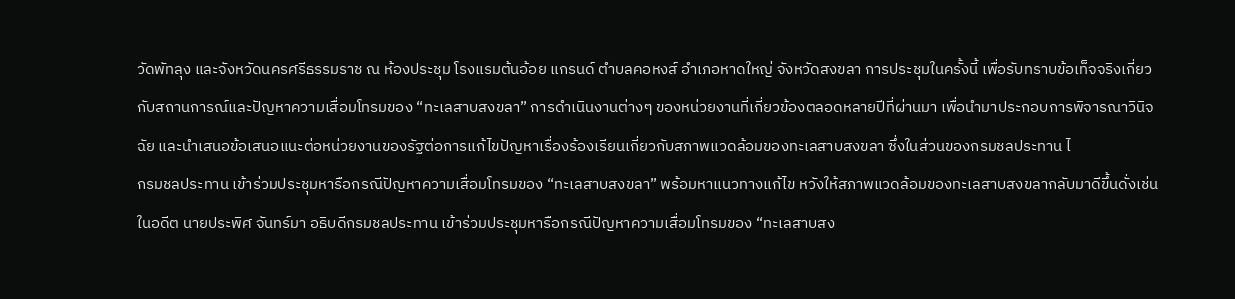วัดพัทลุง และจังหวัดนครศรีธรรมราช ณ ห้องประชุม โรงแรมต้นอ้อย แกรนด์ ตำบลคอหงส์ อำเภอหาดใหญ่ จังหวัดสงขลา การประชุมในครั้งนี้ เพื่อรับทราบข้อเท็จจริงเกี่ยวกับสถานการณ์และปัญหาความเสื่อมโทรมของ “ทะเลสาบสงขลา” การดำเนินงานต่างๆ ของหน่วยงานที่เกี่ยวข้องตลอดหลายปีที่ผ่านมา เพื่อนำมาประกอบการพิจารณาวินิจฉัย และนำเสนอข้อเสนอแนะต่อหน่วยงานของรัฐต่อการแก้ไขปัญหาเรื่องร้องเรียนเกี่ยวกับสภาพแวดล้อมของทะเลสาบสงขลา ซึ่งในส่วนของกรมชลประทาน ไ
กรมชลประทาน เข้าร่วมประชุมหารือกรณีปัญหาความเสื่อมโทรมของ “ทะเลสาบสงขลา” พร้อมหาแนวทางแก้ไข หวังให้สภาพแวดล้อมของทะเลสาบสงขลากลับมาดีขึ้นดั่งเช่นในอดีต นายประพิศ จันทร์มา อธิบดีกรมชลประทาน เข้าร่วมประชุมหารือกรณีปัญหาความเสื่อมโทรมของ “ทะเลสาบสง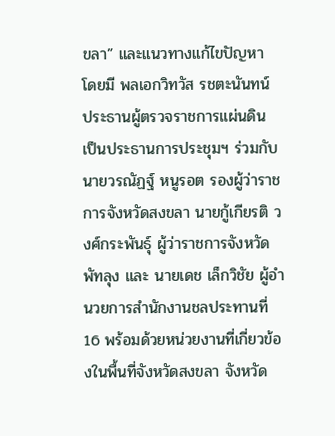ขลา” และแนวทางแก้ไขปัญหา โดยมี พลเอกวิทวัส รชตะนันทน์ ประธานผู้ตรวจราชการแผ่นดิน เป็นประธานการประชุมฯ ร่วมกับ นายวรณัฏฐ์ หนูรอต รองผู้ว่าราชการจังหวัดสงขลา นายกู้เกียรติ วงศ์กระพันธุ์ ผู้ว่าราชการจังหวัดพัทลุง และ นายเดช เล็กวิชัย ผู้อำนวยการสำนักงานชลประทานที่ 16 พร้อมด้วยหน่วยงานที่เกี่ยวข้องในพื้นที่จังหวัดสงขลา จังหวัด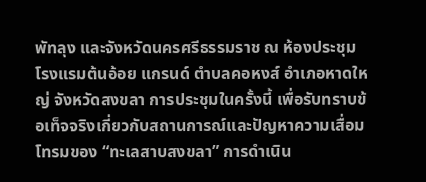พัทลุง และจังหวัดนครศรีธรรมราช ณ ห้องประชุม โรงแรมต้นอ้อย แกรนด์ ตำบลคอหงส์ อำเภอหาดใหญ่ จังหวัดสงขลา การประชุมในครั้งนี้ เพื่อรับทราบข้อเท็จจริงเกี่ยวกับสถานการณ์และปัญหาความเสื่อมโทรมของ “ทะเลสาบสงขลา” การดำเนิน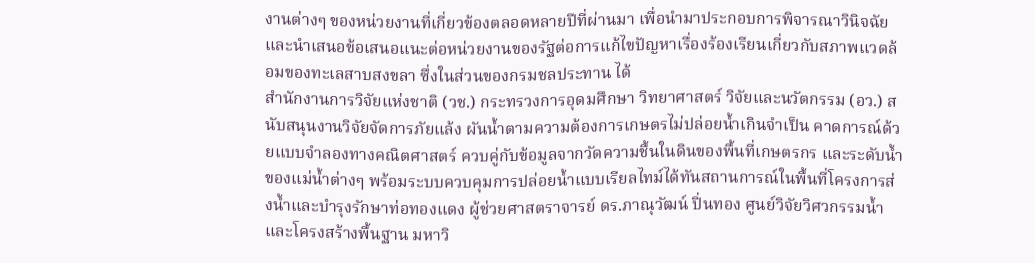งานต่างๆ ของหน่วยงานที่เกี่ยวข้องตลอดหลายปีที่ผ่านมา เพื่อนำมาประกอบการพิจารณาวินิจฉัย และนำเสนอข้อเสนอแนะต่อหน่วยงานของรัฐต่อการแก้ไขปัญหาเรื่องร้องเรียนเกี่ยวกับสภาพแวดล้อมของทะเลสาบสงขลา ซึ่งในส่วนของกรมชลประทาน ได้
สำนักงานการวิจัยแห่งชาติ (วช.) กระทรวงการอุดมศึกษา วิทยาศาสตร์ วิจัยและนวัตกรรม (อว.) สนับสนุนงานวิจัยจัดการภัยแล้ง ผันน้ำตามความต้องการเกษตรไม่ปล่อยน้ำเกินจำเป็น คาดการณ์ด้วยแบบจำลองทางคณิตศาสตร์ ควบคู่กับข้อมูลจากวัดความชื้นในดินของพื้นที่เกษตรกร และระดับน้ำของแม่น้ำต่างๆ พร้อมระบบควบคุมการปล่อยน้ำแบบเรียลไทม์ได้ทันสถานการณ์ในพื้นที่โครงการส่งน้ำและบำรุงรักษาท่อทองแดง ผู้ช่วยศาสตราจารย์ ดร.ภาณุวัฒน์ ปิ่นทอง ศูนย์วิจัยวิศวกรรมน้ำและโครงสร้างพื้นฐาน มหาวิ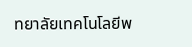ทยาลัยเทคโนโลยีพ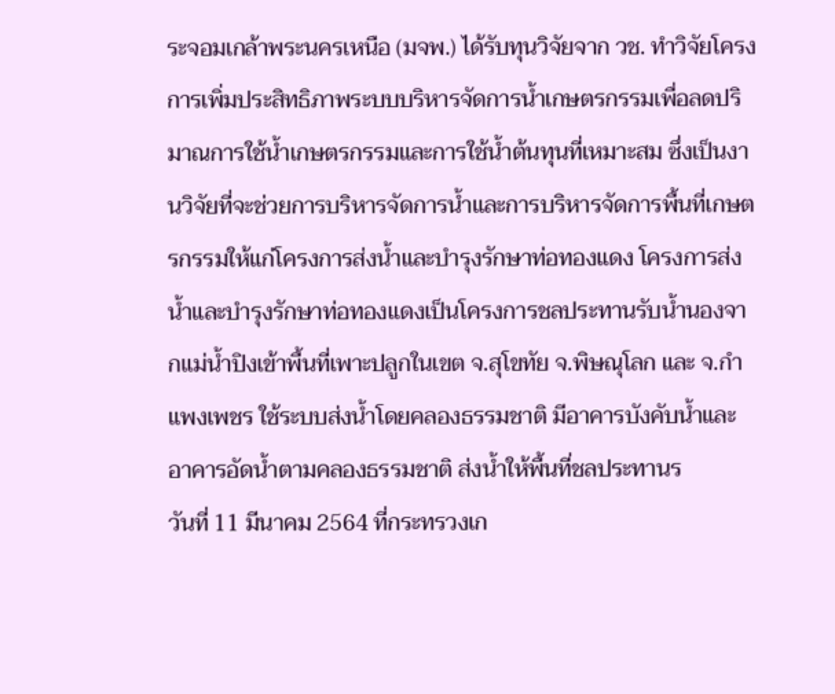ระจอมเกล้าพระนครเหนือ (มจพ.) ได้รับทุนวิจัยจาก วช. ทำวิจัยโครงการเพิ่มประสิทธิภาพระบบบริหารจัดการน้ำเกษตรกรรมเพื่อลดปริมาณการใช้น้ำเกษตรกรรมและการใช้น้ำต้นทุนที่เหมาะสม ซึ่งเป็นงานวิจัยที่จะช่วยการบริหารจัดการน้ำและการบริหารจัดการพื้นที่เกษตรกรรมให้แก่โครงการส่งน้ำและบำรุงรักษาท่อทองแดง โครงการส่งน้ำและบำรุงรักษาท่อทองแดงเป็นโครงการชลประทานรับน้ำนองจากแม่น้ำปิงเข้าพื้นที่เพาะปลูกในเขต จ.สุโขทัย จ.พิษณุโลก และ จ.กำแพงเพชร ใช้ระบบส่งน้ำโดยคลองธรรมชาติ มีอาคารบังคับน้ำและอาคารอัดน้ำตามคลองธรรมชาติ ส่งน้ำให้พื้นที่ชลประทานร
วันที่ 11 มีนาคม 2564 ที่กระทรวงเก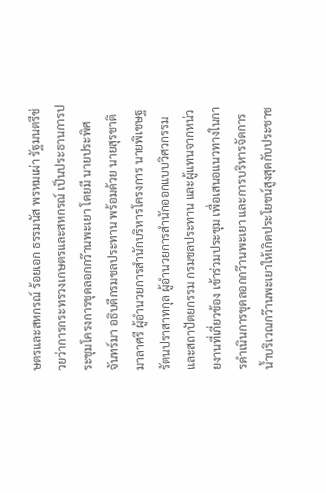ษตรและสหกรณ์ ร้อยเอก ธรรมนัส พรหมเผ่า รัฐมนตรีช่วยว่าการกระทรวงเกษตรและสหกรณ์ เป็นประธานการประชุมโครงการขุดลอกกว๊านพะเยา โดยมี นายประพิศ จันทร์มา อธิบดีกรมชลประทาน พร้อมด้วย นายสุรชาติ มาลาศรี ผู้อำนวยการสำนักบริหารโครงการ นายพิเชษฐ รัตนปราสาทกุล ผู้อำนวยการสำนักออกแบบวิศวกรรมและสถาปัตยกรรม กรมชลประทาน และผู้แทนจากหน่วยงานที่เกี่ยวข้อง เข้าร่วมประชุม เพื่อเสนอแนวทางในการดำเนินการขุดลอกกว๊านพะเยา และการบริหารจัดการน้ำบริเวณกว๊านพะเยาให้เกิดประโยชน์สูงสุดกับประชาช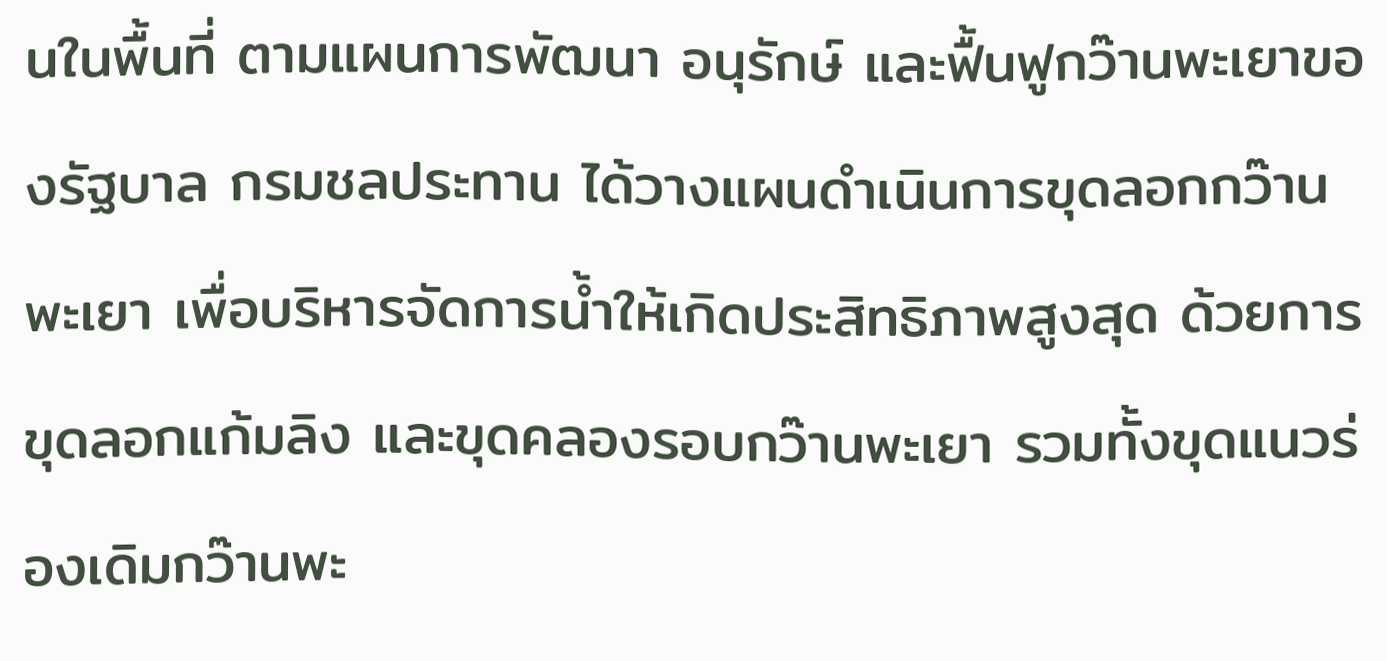นในพื้นที่ ตามแผนการพัฒนา อนุรักษ์ และฟื้นฟูกว๊านพะเยาของรัฐบาล กรมชลประทาน ได้วางแผนดำเนินการขุดลอกกว๊านพะเยา เพื่อบริหารจัดการน้ำให้เกิดประสิทธิภาพสูงสุด ด้วยการขุดลอกแก้มลิง และขุดคลองรอบกว๊านพะเยา รวมทั้งขุดแนวร่องเดิมกว๊านพะ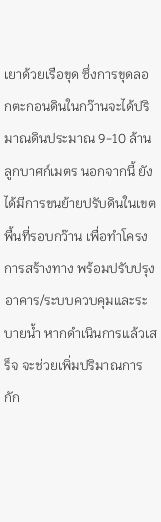เยาด้วยเรือขุด ซึ่งการขุดลอกตะกอนดินในกว๊านจะได้ปริมาณดินประมาณ 9-10 ล้านลูกบาศก์เมตร นอกจากนี้ ยังได้มีการขนย้ายปรับดินในเขตพื้นที่รอบกว๊าน เพื่อทำโครงการสร้างทาง พร้อมปรับปรุงอาคาร/ระบบควบคุมและระบายน้ำ หากดำเนินการแล้วเสร็จ จะช่วยเพิ่มปริมาณการกัก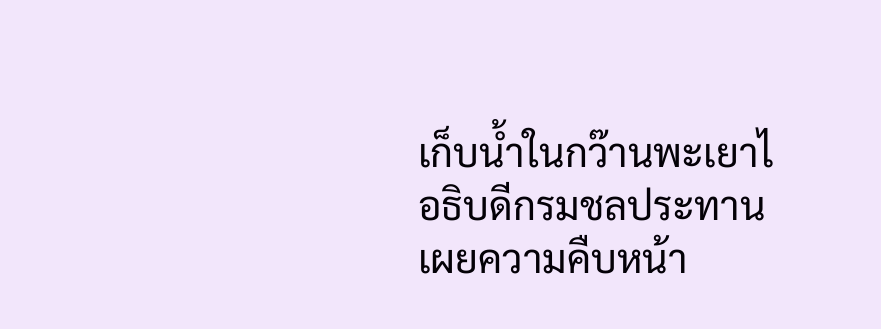เก็บน้ำในกว๊านพะเยาไ
อธิบดีกรมชลประทาน เผยความคืบหน้า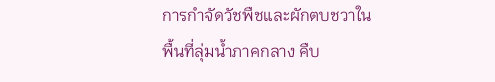การกำจัดวัชพืชและผักตบชวาในพื้นที่ลุ่มน้ำภาคกลาง คืบ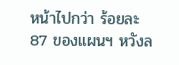หน้าไปกว่า ร้อยละ 87 ของแผนฯ หวังล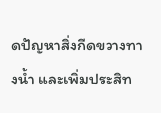ดปัญหาสิ่งกีดขวางทางน้ำ และเพิ่มประสิท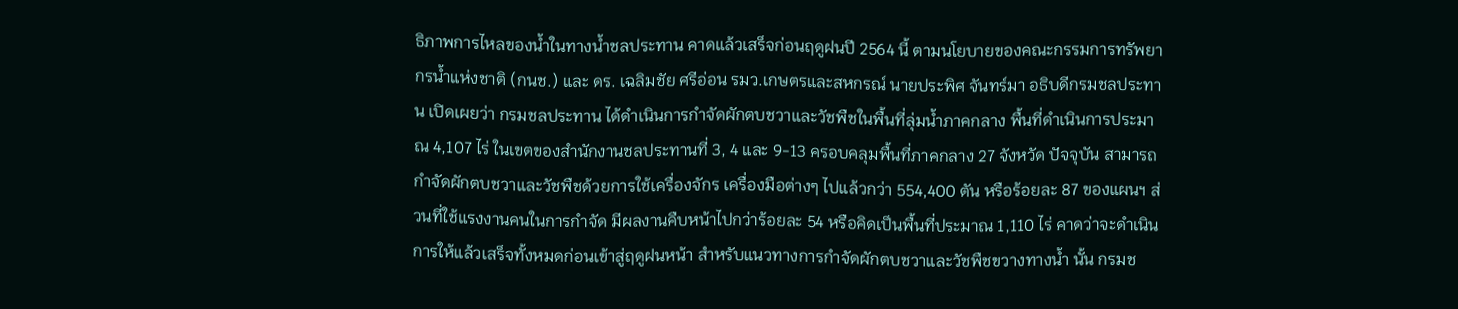ธิภาพการไหลของน้ำในทางน้ำชลประทาน คาดแล้วเสร็จก่อนฤดูฝนปี 2564 นี้ ตามนโยบายของคณะกรรมการทรัพยากรน้ำแห่งชาติ (กนช.) และ ดร. เฉลิมชัย ศรีอ่อน รมว.เกษตรและสหกรณ์ นายประพิศ จันทร์มา อธิบดีกรมชลประทาน เปิดเผยว่า กรมชลประทาน ได้ดำเนินการกำจัดผักตบชวาและวัชพืชในพื้นที่ลุ่มน้ำภาคกลาง พื้นที่ดำเนินการประมาณ 4,107 ไร่ ในเขตของสำนักงานชลประทานที่ 3, 4 และ 9-13 ครอบคลุมพื้นที่ภาคกลาง 27 จังหวัด ปัจจุบัน สามารถกำจัดผักตบชวาและวัชพืชด้วยการใช้เครื่องจักร เครื่องมือต่างๆ ไปแล้วกว่า 554,400 ตัน หรือร้อยละ 87 ของแผนฯ ส่วนที่ใช้แรงงานคนในการกำจัด มีผลงานคืบหน้าไปกว่าร้อยละ 54 หรือคิดเป็นพื้นที่ประมาณ 1,110 ไร่ คาดว่าจะดำเนินการให้แล้วเสร็จทั้งหมดก่อนเข้าสู่ฤดูฝนหน้า สำหรับแนวทางการกำจัดผักตบชวาและวัชพืชขวางทางน้ำ นั้น กรมช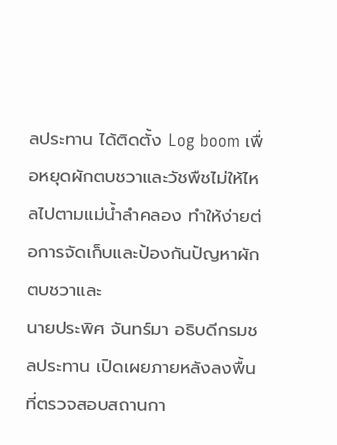ลประทาน ได้ติดตั้ง Log boom เพื่อหยุดผักตบชวาและวัชพืชไม่ให้ไหลไปตามแม่น้ำลำคลอง ทำให้ง่ายต่อการจัดเก็บและป้องกันปัญหาผักตบชวาและ
นายประพิศ จันทร์มา อธิบดีกรมชลประทาน เปิดเผยภายหลังลงพื้นที่ตรวจสอบสถานกา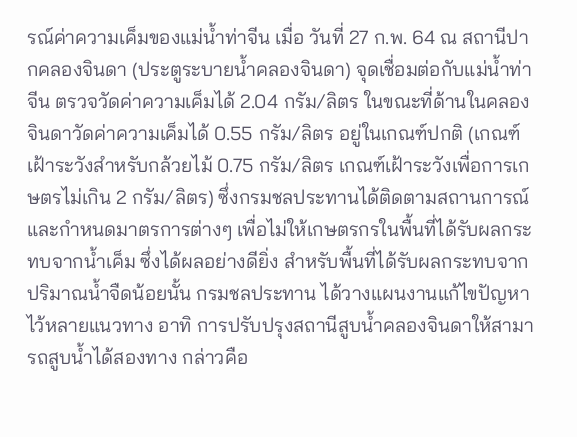รณ์ค่าความเค็มของแม่น้ำท่าจีน เมื่อ วันที่ 27 ก.พ. 64 ณ สถานีปากคลองจินดา (ประตูระบายน้ำคลองจินดา) จุดเชื่อมต่อกับแม่น้ำท่าจีน ตรวจวัดค่าความเค็มได้ 2.04 กรัม/ลิตร ในขณะที่ด้านในคลองจินดาวัดค่าความเค็มได้ 0.55 กรัม/ลิตร อยู่ในเกณฑ์ปกติ (เกณฑ์เฝ้าระวังสำหรับกล้วยไม้ 0.75 กรัม/ลิตร เกณฑ์เฝ้าระวังเพื่อการเกษตรไม่เกิน 2 กรัม/ลิตร) ซึ่งกรมชลประทานได้ติดตามสถานการณ์และกำหนดมาตรการต่างๆ เพื่อไม่ให้เกษตรกรในพื้นที่ได้รับผลกระทบจากน้ำเค็ม ซึ่งได้ผลอย่างดียิ่ง สำหรับพื้นที่ได้รับผลกระทบจากปริมาณน้ำจืดน้อยนั้น กรมชลประทาน ได้วางแผนงานแก้ไขปัญหาไว้หลายแนวทาง อาทิ การปรับปรุงสถานีสูบน้ำคลองจินดาให้สามารถสูบน้ำได้สองทาง กล่าวคือ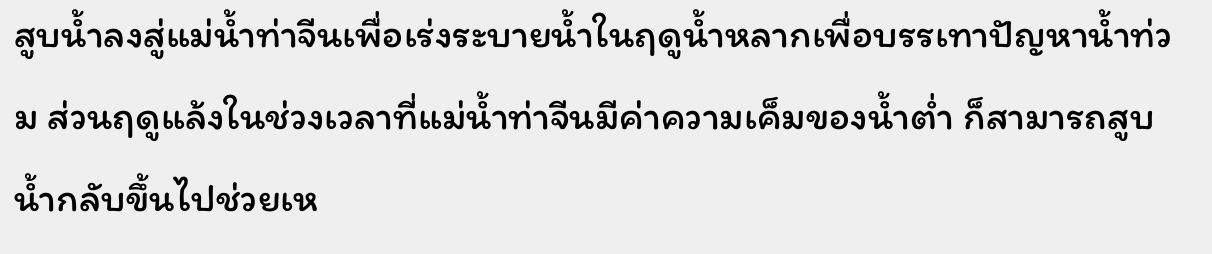สูบน้ำลงสู่แม่น้ำท่าจีนเพื่อเร่งระบายน้ำในฤดูน้ำหลากเพื่อบรรเทาปัญหาน้ำท่วม ส่วนฤดูแล้งในช่วงเวลาที่แม่น้ำท่าจีนมีค่าความเค็มของน้ำต่ำ ก็สามารถสูบน้ำกลับขึ้นไปช่วยเห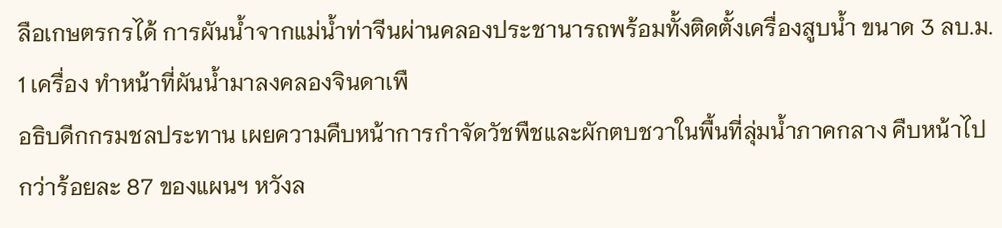ลือเกษตรกรได้ การผันน้ำจากแม่น้ำท่าจีนผ่านคลองประชานารถพร้อมทั้งติดตั้งเครื่องสูบน้ำ ขนาด 3 ลบ.ม. 1 เครื่อง ทำหน้าที่ผันน้ำมาลงคลองจินดาเพื
อธิบดีกกรมชลประทาน เผยความคืบหน้าการกำจัดวัชพืชและผักตบชวาในพื้นที่ลุ่มน้ำภาคกลาง คืบหน้าไปกว่าร้อยละ 87 ของแผนฯ หวังล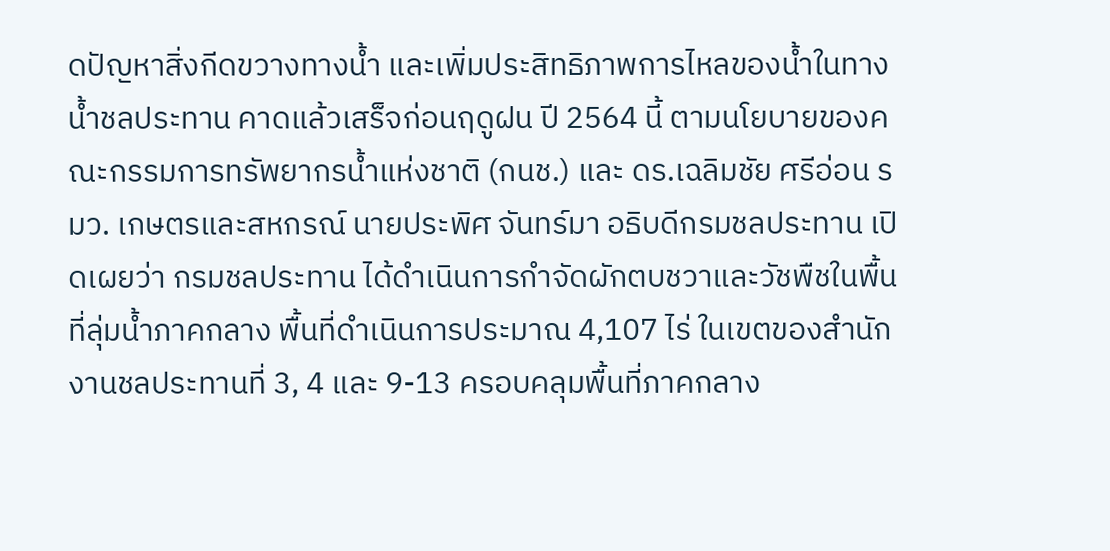ดปัญหาสิ่งกีดขวางทางน้ำ และเพิ่มประสิทธิภาพการไหลของน้ำในทางน้ำชลประทาน คาดแล้วเสร็จก่อนฤดูฝน ปี 2564 นี้ ตามนโยบายของคณะกรรมการทรัพยากรน้ำแห่งชาติ (กนช.) และ ดร.เฉลิมชัย ศรีอ่อน รมว. เกษตรและสหกรณ์ นายประพิศ จันทร์มา อธิบดีกรมชลประทาน เปิดเผยว่า กรมชลประทาน ได้ดำเนินการกำจัดผักตบชวาและวัชพืชในพื้นที่ลุ่มน้ำภาคกลาง พื้นที่ดำเนินการประมาณ 4,107 ไร่ ในเขตของสำนักงานชลประทานที่ 3, 4 และ 9-13 ครอบคลุมพื้นที่ภาคกลาง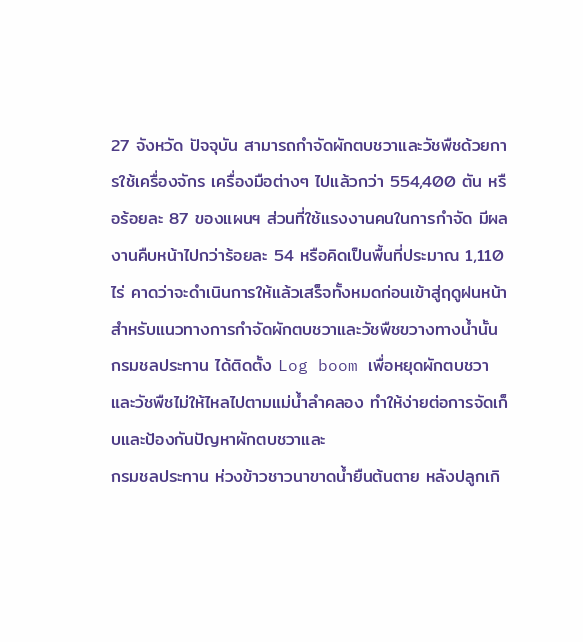27 จังหวัด ปัจจุบัน สามารถกำจัดผักตบชวาและวัชพืชด้วยการใช้เครื่องจักร เครื่องมือต่างๆ ไปแล้วกว่า 554,400 ตัน หรือร้อยละ 87 ของแผนฯ ส่วนที่ใช้แรงงานคนในการกำจัด มีผลงานคืบหน้าไปกว่าร้อยละ 54 หรือคิดเป็นพื้นที่ประมาณ 1,110 ไร่ คาดว่าจะดำเนินการให้แล้วเสร็จทั้งหมดก่อนเข้าสู่ฤดูฝนหน้า สำหรับแนวทางการกำจัดผักตบชวาและวัชพืชขวางทางน้ำนั้น กรมชลประทาน ได้ติดตั้ง Log boom เพื่อหยุดผักตบชวาและวัชพืชไม่ให้ไหลไปตามแม่น้ำลำคลอง ทำให้ง่ายต่อการจัดเก็บและป้องกันปัญหาผักตบชวาและ
กรมชลประทาน ห่วงข้าวชาวนาขาดน้ำยืนต้นตาย หลังปลูกเกิ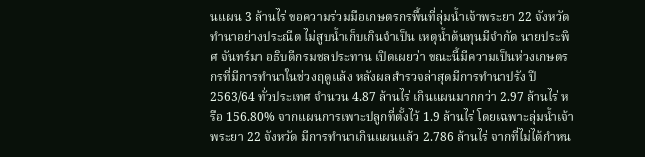นแผน 3 ล้านไร่ ขอความร่วมมือเกษตรกรพื้นที่ลุ่มน้ำเจ้าพระยา 22 จังหวัด ทำนาอย่างประณีต ไม่สูบน้ำเก็บเกินจำเป็น เหตุน้ำต้นทุนมีจำกัด นายประพิศ จันทร์มา อธิบดีกรมชลประทาน เปิดเผยว่า ขณะนี้มีความเป็นห่วงเกษตรกรที่มีการทำนาในช่วงฤดูแล้ง หลังผลสำรวจล่าสุดมีการทำนาปรัง ปี 2563/64 ทั่วประเทศ จำนวน 4.87 ล้านไร่ เกินแผนมากกว่า 2.97 ล้านไร่ หรือ 156.80% จากแผนการเพาะปลูกที่ตั้งไว้ 1.9 ล้านไร่ โดยเฉพาะลุ่มน้ำเจ้าพระยา 22 จังหวัด มีการทำนาเกินแผนแล้ว 2.786 ล้านไร่ จากที่ไม่ได้กำหน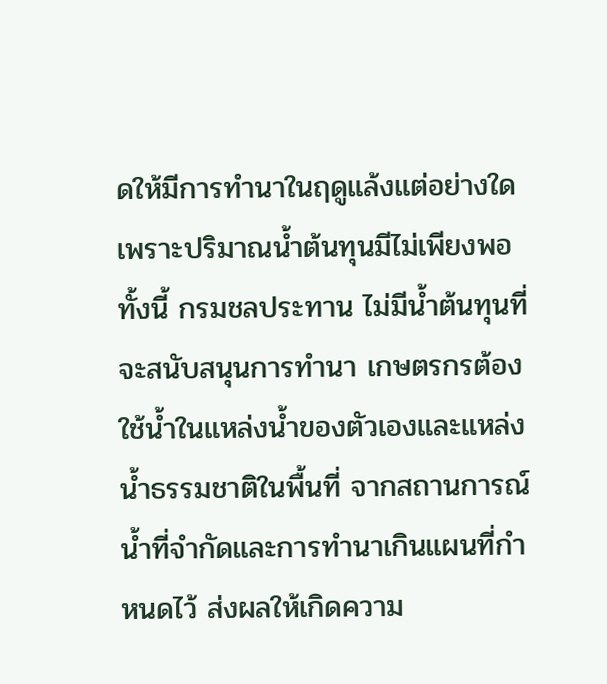ดให้มีการทำนาในฤดูแล้งแต่อย่างใด เพราะปริมาณน้ำต้นทุนมีไม่เพียงพอ ทั้งนี้ กรมชลประทาน ไม่มีน้ำต้นทุนที่จะสนับสนุนการทำนา เกษตรกรต้องใช้น้ำในแหล่งน้ำของตัวเองและแหล่งน้ำธรรมชาติในพื้นที่ จากสถานการณ์น้ำที่จำกัดและการทำนาเกินแผนที่กำหนดไว้ ส่งผลให้เกิดความ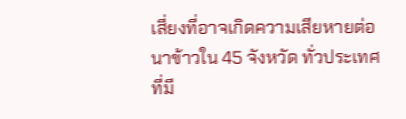เสี่ยงที่อาจเกิดความเสียหายต่อนาข้าวใน 45 จังหวัด ทั่วประเทศ ที่มี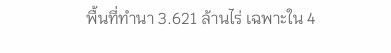พื้นที่ทำนา 3.621 ล้านไร่ เฉพาะใน 4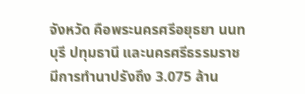จังหวัด คือพระนครศรีอยุธยา นนทบุรี ปทุมธานี และนครศรีธรรมราช มีการทำนาปรังถึง 3.075 ล้าน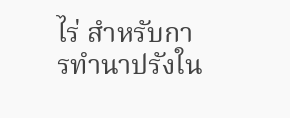ไร่ สำหรับการทำนาปรังใน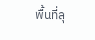พื้นที่ลุ